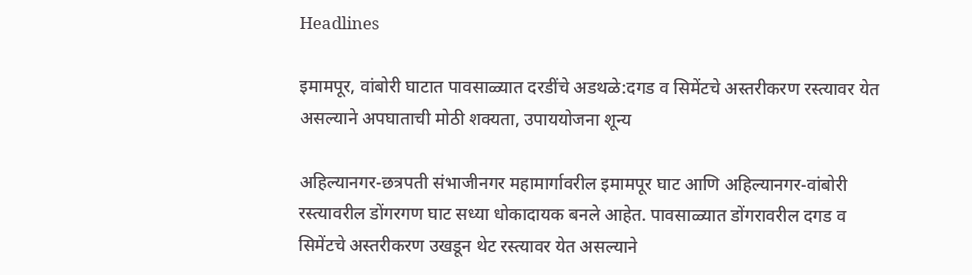Headlines

इमामपूर, वांबोरी घाटात पावसाळ्यात दरडींचे अडथळे:दगड व सिमेंटचे अस्तरीकरण रस्त्यावर येत असल्याने अपघाताची मोठी शक्यता, उपाययोजना शून्य

अहिल्यानगर-छत्रपती संभाजीनगर महामार्गावरील इमामपूर घाट आणि अहिल्यानगर-वांबोरी रस्त्यावरील डोंगरगण घाट सध्या धोकादायक बनले आहेत. पावसाळ्यात डोंगरावरील दगड व सिमेंटचे अस्तरीकरण उखडून थेट रस्त्यावर येत असल्याने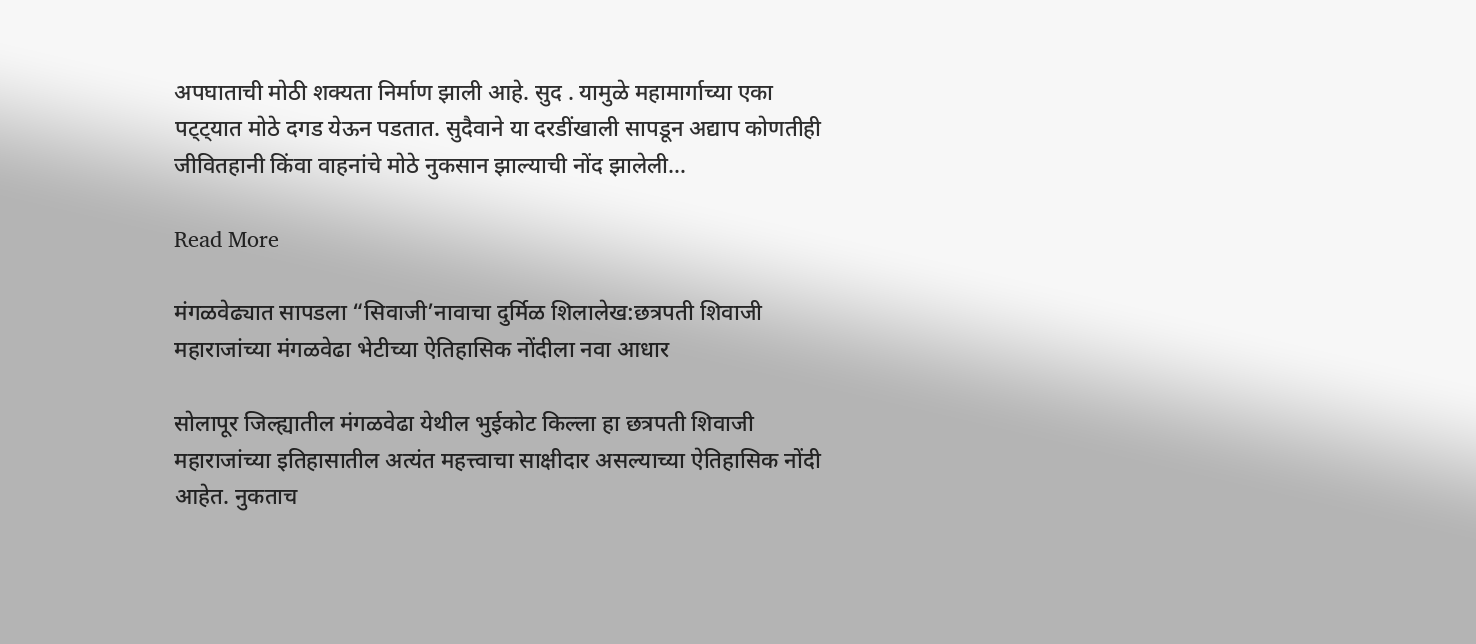अपघाताची मोठी शक्यता निर्माण झाली आहे. सुद . यामुळे महामार्गाच्या एका पट्ट्यात मोठे दगड येऊन पडतात. सुदैवाने या दरडींखाली सापडून अद्याप कोणतीही जीवितहानी किंवा वाहनांचे मोठे नुकसान झाल्याची नोंद झालेली…

Read More

मंगळवेढ्यात सापडला “सिवाजी’नावाचा दुर्मिळ शिलालेख:छत्रपती शिवाजी महाराजांच्या मंगळवेढा भेटीच्या ऐतिहासिक नोंदीला नवा आधार

सोलापूर जिल्ह्यातील मंगळवेढा येथील भुईकोट किल्ला हा छत्रपती शिवाजी महाराजांच्या इतिहासातील अत्यंत महत्त्वाचा साक्षीदार असल्याच्या ऐतिहासिक नोंदी आहेत. नुकताच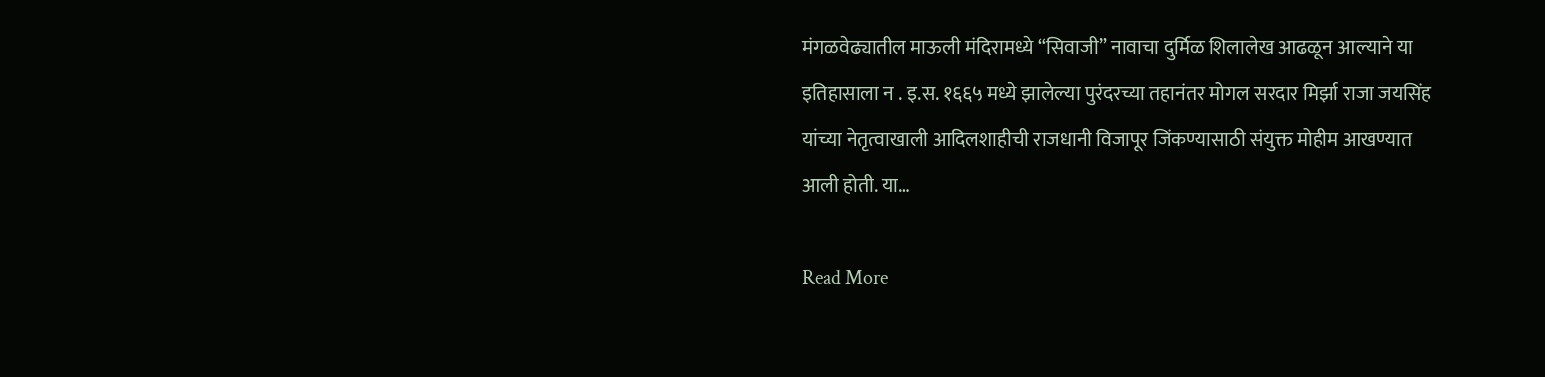मंगळवेढ्यातील माऊली मंदिरामध्ये “सिवाजी” नावाचा दुर्मिळ शिलालेख आढळून आल्याने या इतिहासाला न . इ.स. १६६५ मध्ये झालेल्या पुरंदरच्या तहानंतर मोगल सरदार मिर्झा राजा जयसिंह यांच्या नेतृत्वाखाली आदिलशाहीची राजधानी विजापूर जिंकण्यासाठी संयुक्त मोहीम आखण्यात आली होती. या…

Read More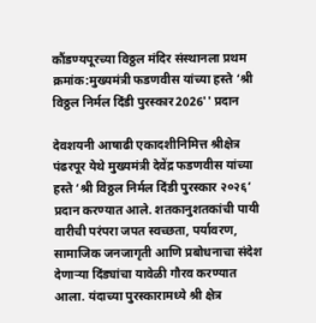कौंडण्यपूरच्या विठ्ठल मंदिर संस्थानला प्रथम क्रमांक:मुख्यमंत्री फडणवीस यांच्या हस्ते ‘श्री विठ्ठल निर्मल दिंडी पुरस्कार2026'' प्रदान

देवशयनी आषाढी एकादशीनिमित्त श्रीक्षेत्र पंढरपूर येथे मुख्यमंत्री देवेंद्र फडणवीस यांच्या हस्ते ‘श्री विठ्ठल निर्मल दिंडी पुरस्कार २०२६’ प्रदान करण्यात आले. शतकानुशतकांची पायी वारीची परंपरा जपत स्वच्छता, पर्यावरण, सामाजिक जनजागृती आणि प्रबोधनाचा संदेश देणाऱ्या दिंड्यांचा यावेळी गौरव करण्यात आला. यंदाच्या पुरस्कारामध्ये श्री क्षेत्र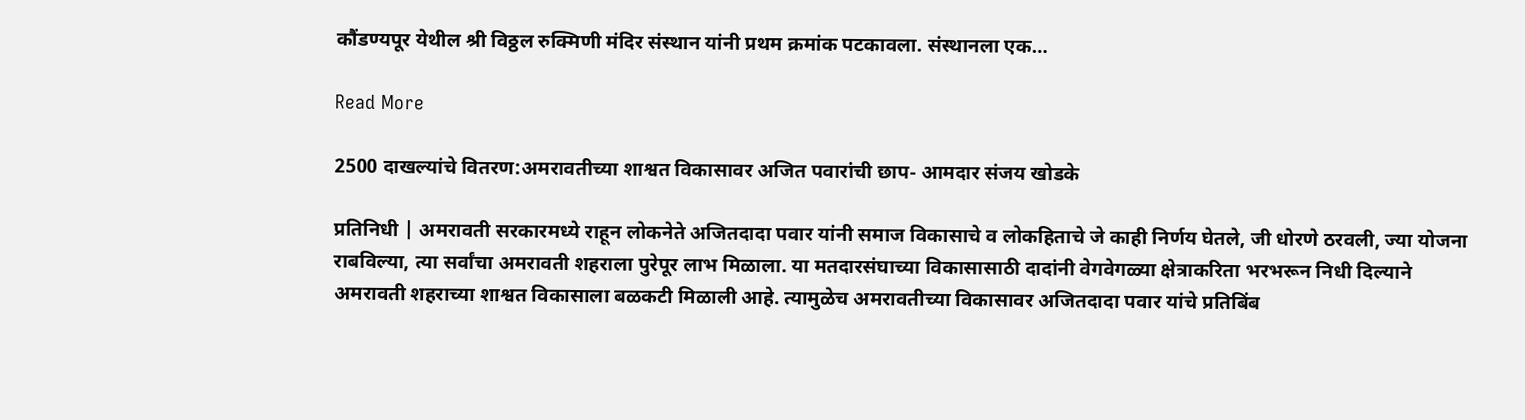कौंडण्यपूर येथील श्री विठ्ठल रुक्मिणी मंदिर संस्थान यांनी प्रथम क्रमांक पटकावला. संस्थानला एक…

Read More

2500 दाखल्यांचे वितरण:अमरावतीच्या शाश्वत विकासावर अजित पवारांची छाप- आमदार संजय खोडके

प्रतिनिधी | अमरावती सरकारमध्ये राहून लोकनेते अजितदादा पवार यांनी समाज विकासाचे व लोकहिताचे जे काही निर्णय घेतले, जी धोरणे ठरवली, ज्या योजना राबविल्या, त्या सर्वांचा अमरावती शहराला पुरेपूर लाभ मिळाला. या मतदारसंघाच्या विकासासाठी दादांनी वेगवेगळ्या क्षेत्राकरिता भरभरून निधी दिल्याने अमरावती शहराच्या शाश्वत विकासाला बळकटी मिळाली आहे. त्यामुळेच अमरावतीच्या विकासावर अजितदादा पवार यांचे प्रतिबिंब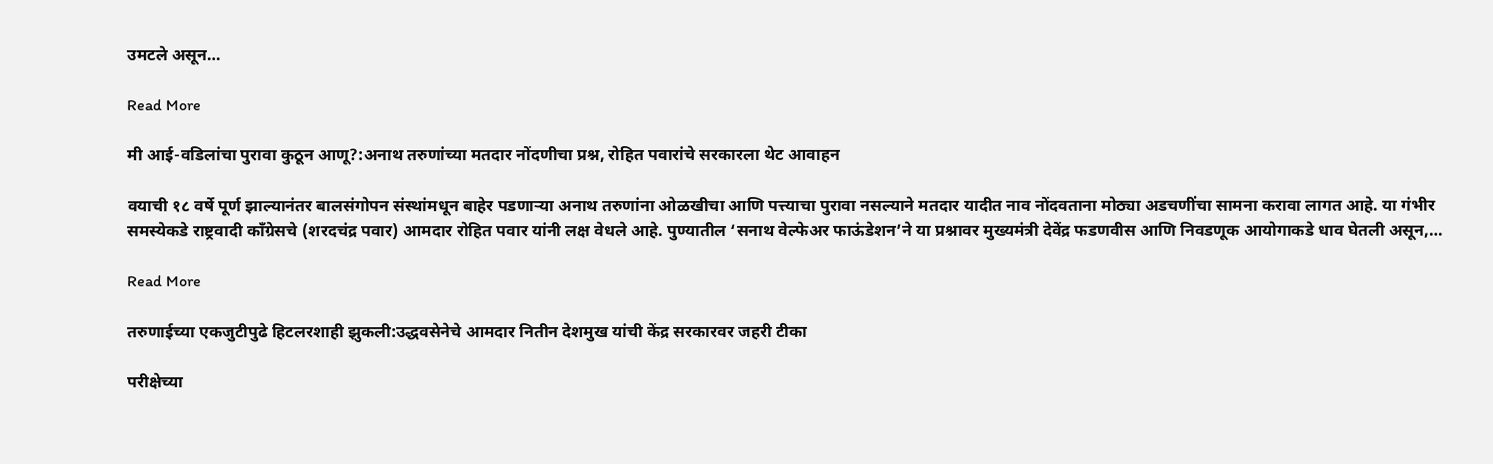उमटले असून…

Read More

मी आई-वडिलांचा पुरावा कुठून आणू?:अनाथ तरुणांच्या मतदार नोंदणीचा प्रश्न, रोहित पवारांचे सरकारला थेट आवाहन

वयाची १८ वर्षे पूर्ण झाल्यानंतर बालसंगोपन संस्थांमधून बाहेर पडणाऱ्या अनाथ तरुणांना ओळखीचा आणि पत्त्याचा पुरावा नसल्याने मतदार यादीत नाव नोंदवताना मोठ्या अडचणींचा सामना करावा लागत आहे. या गंभीर समस्येकडे राष्ट्रवादी काँग्रेसचे (शरदचंद्र पवार) आमदार रोहित पवार यांनी लक्ष वेधले आहे. पुण्यातील ‘सनाथ वेल्फेअर फाऊंडेशन’ने या प्रश्नावर मुख्यमंत्री देवेंद्र फडणवीस आणि निवडणूक आयोगाकडे धाव घेतली असून,…

Read More

तरुणाईच्या एकजुटीपुढे हिटलरशाही झुकली:उद्धवसेनेचे आमदार नितीन देशमुख यांची केंद्र सरकारवर जहरी टीका

परीक्षेच्या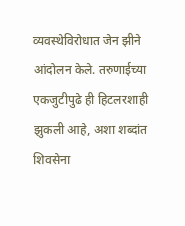व्यवस्थेविरोधात जेन झीने आंदोलन केले. तरुणाईच्या एकजुटीपुढे ही हिटलरशाही झुकली आहे, अशा शब्दांत शिवसेना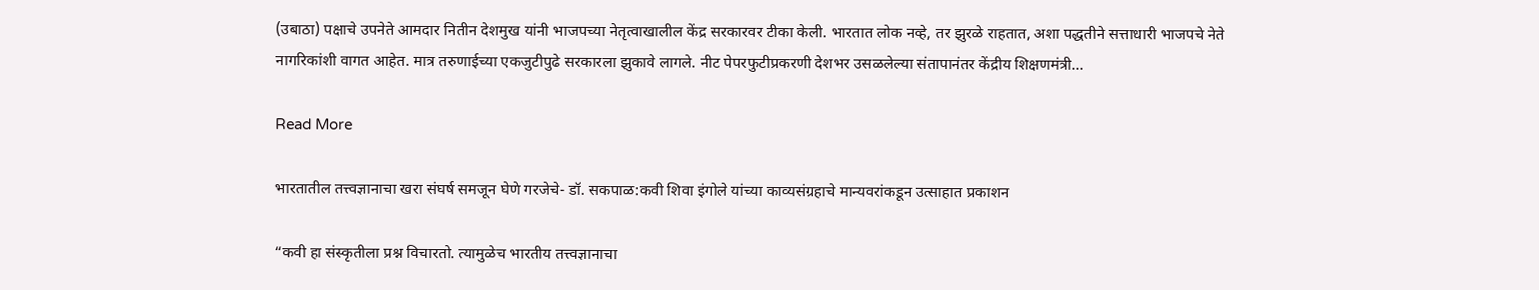(उबाठा) पक्षाचे उपनेते आमदार नितीन देशमुख यांनी भाजपच्या नेतृत्वाखालील केंद्र सरकारवर टीका केली. भारतात लोक नव्हे, तर झुरळे राहतात, अशा पद्धतीने सत्ताधारी भाजपचे नेते नागरिकांशी वागत आहेत. मात्र तरुणाईच्या एकजुटीपुढे सरकारला झुकावे लागले. नीट पेपरफुटीप्रकरणी देशभर उसळलेल्या संतापानंतर केंद्रीय शिक्षणमंत्री…

Read More

भारतातील तत्त्वज्ञानाचा खरा संघर्ष समजून घेणे गरजेचे- डॉ. सकपाळ:कवी शिवा इंगोले यांच्या काव्यसंग्रहाचे मान्यवरांकडून उत्साहात प्रकाशन

“कवी हा संस्कृतीला प्रश्न विचारतो. त्यामुळेच भारतीय तत्त्वज्ञानाचा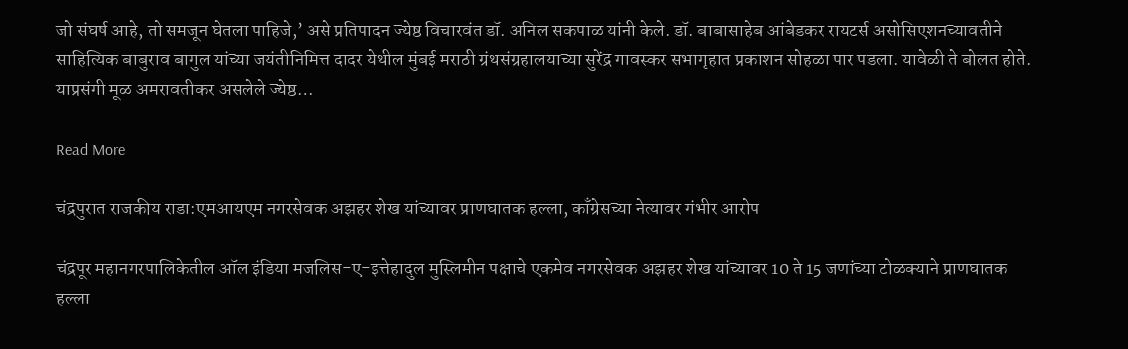जो संघर्ष आहे, तो समजून घेतला पाहिजे,’ असे प्रतिपादन ज्येष्ठ विचारवंत डॉ. अनिल सकपाळ यांनी केले. डॉ. बाबासाहेब आंबेडकर रायटर्स असोसिएशनच्यावतीने साहित्यिक बाबुराव बागुल यांच्या जयंतीनिमित्त दादर येथील मुंबई मराठी ग्रंथसंग्रहालयाच्या सुरेंद्र गावस्कर सभागृहात प्रकाशन सोहळा पार पडला. यावेळी ते बोलत होते. याप्रसंगी मूळ अमरावतीकर असलेले ज्येष्ठ…

Read More

चंद्रपुरात राजकीय राडा:एमआयएम नगरसेवक अझहर शेख यांच्यावर प्राणघातक हल्ला, काँग्रेसच्या नेत्यावर गंभीर आरोप

चंद्रपूर महानगरपालिकेतील ऑल इंडिया मजलिस-ए-इत्तेहादुल मुस्लिमीन पक्षाचे एकमेव नगरसेवक अझहर शेख यांच्यावर 10 ते 15 जणांच्या टोळक्याने प्राणघातक हल्ला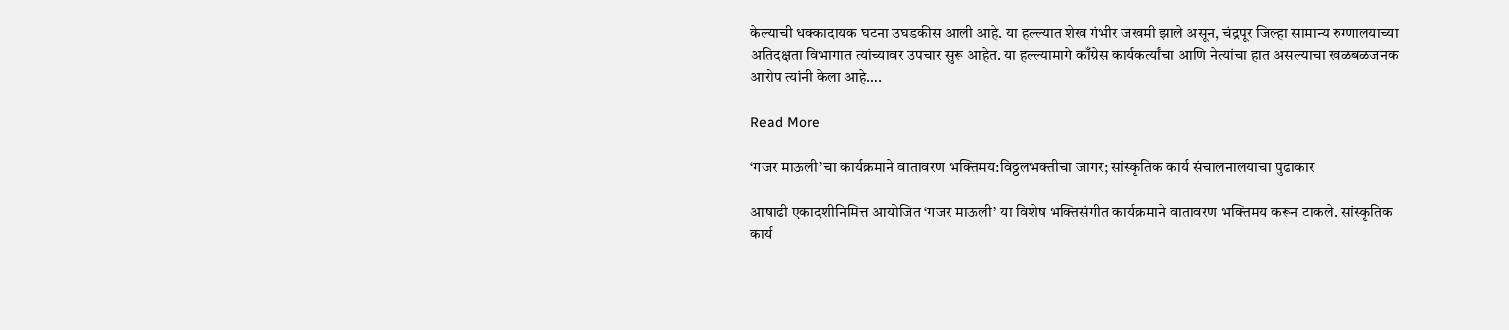केल्याची धक्कादायक घटना उघडकीस आली आहे. या हल्ल्यात शेख गंभीर जखमी झाले असून, चंद्रपूर जिल्हा सामान्य रुग्णालयाच्या अतिदक्षता विभागात त्यांच्यावर उपचार सुरू आहेत. या हल्ल्यामागे काँग्रेस कार्यकर्त्यांचा आणि नेत्यांचा हात असल्याचा खळबळजनक आरोप त्यांनी केला आहे….

Read More

‘गजर माऊली’चा कार्यक्रमाने वातावरण भक्तिमय:विठ्ठलभक्तीचा जागर; सांस्कृतिक कार्य संचालनालयाचा पुढाकार

आषाढी एकादशीनिमित्त आयोजित ‘गजर माऊली’ या विशेष भक्तिसंगीत कार्यक्रमाने वातावरण भक्तिमय करून टाकले. सांस्कृतिक कार्य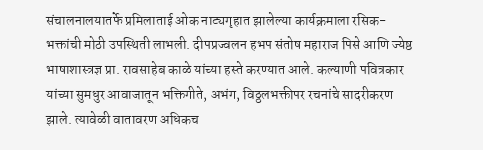संचालनालयातर्फे प्रमिलाताई ओक नाट्यगृहात झालेल्या कार्यक्रमाला रसिक-भक्तांची मोठी उपस्थिती लाभली. दीपप्रज्वलन हभप संतोष महाराज पिसे आणि ज्येष्ठ भाषाशास्त्रज्ञ प्रा. रावसाहेब काळे यांच्या हस्ते करण्यात आले. कल्याणी पवित्रकार यांच्या सुमधुर आवाजातून भक्तिगीते, अभंग, विठ्ठलभक्तीपर रचनांचे सादरीकरण झाले. त्यावेळी वातावरण अधिकच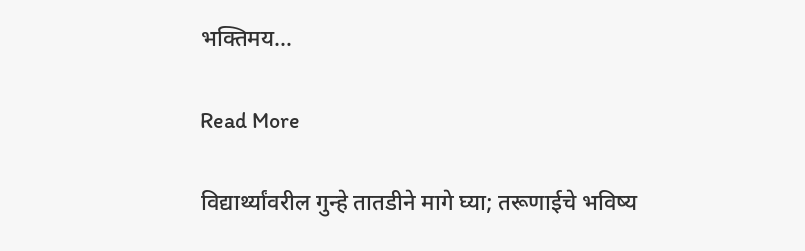भक्तिमय…

Read More

विद्यार्थ्यांवरील गुन्हे तातडीने मागे घ्या; तरूणाईचे भविष्य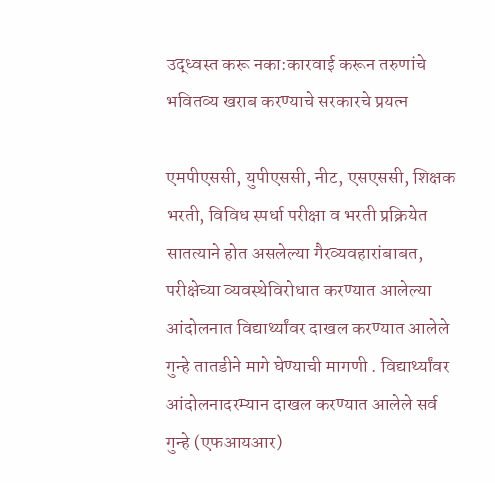उद्ध्वस्त करू नका:कारवाई करून तरुणांचे भवितव्य खराब करण्याचे सरकारचे प्रयत्न

एमपीएससी, युपीएससी, नीट, एसएससी, शिक्षक भरती, विविध स्पर्धा परीक्षा व भरती प्रक्रियेत सातत्याने होत असलेल्या गैरव्यवहारांबाबत, परीक्षेच्या व्यवस्थेविरोधात करण्यात आलेल्या आंदोलनात विद्यार्थ्यांवर दाखल करण्यात आलेले गुन्हे तातडीने मागे घेण्याची मागणी . विद्यार्थ्यांवर आंदोलनादरम्यान दाखल करण्यात आलेले सर्व गुन्हे (एफआयआर)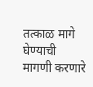तत्काळ मागे घेण्याची मागणी करणारे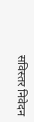सविस्तर निवेदन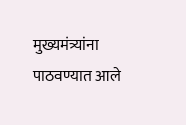मुख्यमंत्र्यांना पाठवण्यात आले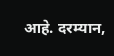आहे. दरम्यान,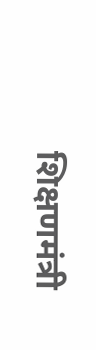शिक्षणमंत्री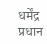धर्मेंद्र प्रधान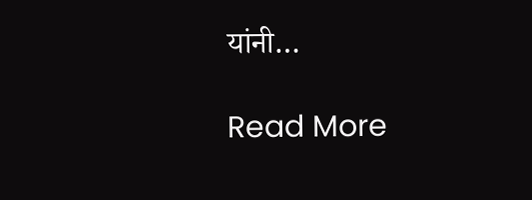यांनी…

Read More